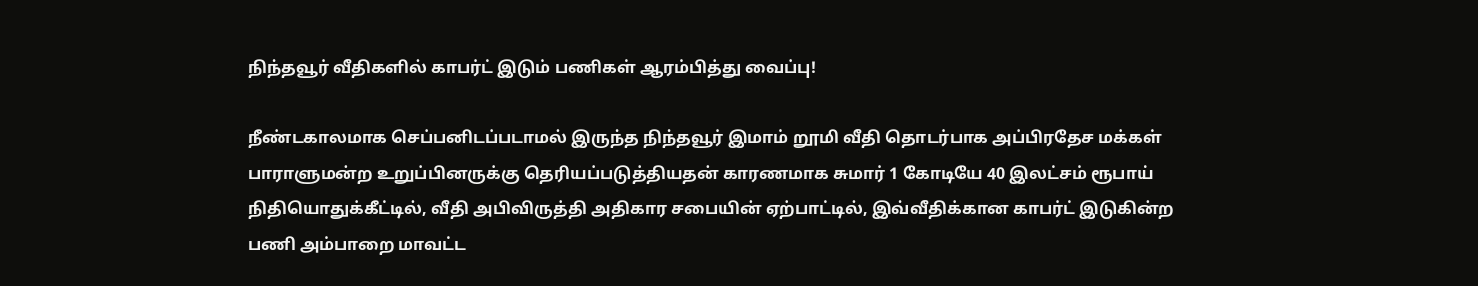நிந்தவூர் வீதிகளில் காபர்ட் இடும் பணிகள் ஆரம்பித்து வைப்பு!

நீண்டகாலமாக செப்பனிடப்படாமல் இருந்த நிந்தவூர் இமாம் றூமி வீதி தொடர்பாக அப்பிரதேச மக்கள் பாராளுமன்ற உறுப்பினருக்கு தெரியப்படுத்தியதன் காரணமாக சுமார் 1 கோடியே 40 இலட்சம் ரூபாய் நிதியொதுக்கீட்டில், வீதி அபிவிருத்தி அதிகார சபையின் ஏற்பாட்டில், இவ்வீதிக்கான காபர்ட் இடுகின்ற பணி அம்பாறை மாவட்ட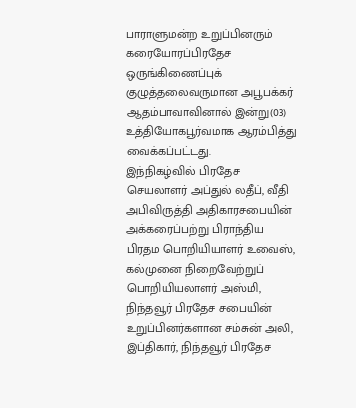பாராளுமன்ற உறுப்பினரும் கரையோரப்பிரதேச ஒருங்கிணைப்புக்
குழுத்தலைவருமான அபூபக்கர் ஆதம்பாவாவினால் இன்று(03) உத்தியோகபூர்வமாக ஆரம்பித்து வைக்கப்பட்டது.
இந்நிகழ்வில் பிரதேச செயலாளர் அப்துல் லதீப், வீதி அபிவிருத்தி அதிகாரசபையின் அக்கரைப்பற்று பிராந்திய பிரதம பொறியியாளர் உவைஸ், கல்முனை நிறைவேற்றுப் பொறியியலாளர் அஸ்மி, நிந்தவூர் பிரதேச சபையின் உறுப்பினர்களான சம்சுன் அலி, இப்திகார், நிந்தவூர் பிரதேச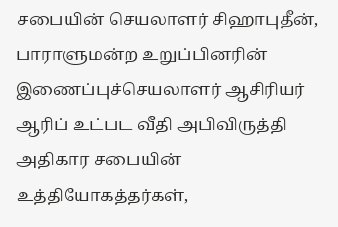சபையின் செயலாளர் சிஹாபுதீன், பாராளுமன்ற உறுப்பினரின் இணைப்புச்செயலாளர் ஆசிரியர் ஆரிப் உட்பட வீதி அபிவிருத்தி அதிகார சபையின் உத்தியோகத்தர்கள்,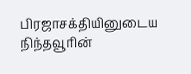பிரஜாசக்தியினுடைய நிந்தவூரின்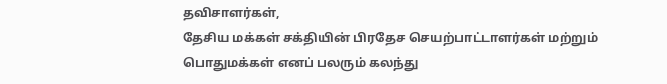தவிசாளர்கள்,
தேசிய மக்கள் சக்தியின் பிரதேச செயற்பாட்டாளர்கள் மற்றும் பொதுமக்கள் எனப் பலரும் கலந்து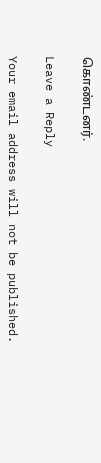கொண்டனர்.

Leave a Reply

Your email address will not be published.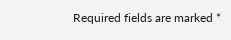Required fields are marked *